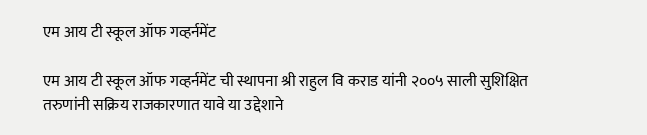एम आय टी स्कूल ऑफ गव्हर्नमेंट

एम आय टी स्कूल ऑफ गव्हर्नमेंट ची स्थापना श्री राहुल वि कराड यांनी २००५ साली सुशिक्षित तरुणांनी सक्रिय राजकारणात यावे या उद्देशाने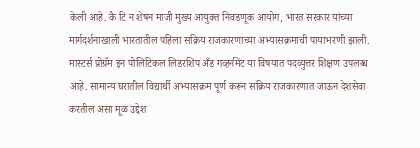केली आहे. कै टि न शेषन माजी मुख्य आयुक्त निवडणूक आयोग, भारत सरकार यांच्या मार्गदर्शनाखाली भारतातील पहिला सक्रिय राजकारणाच्या अभ्यासक्रमाची पायाभरणी झाली.
मास्टर्स प्रोग्रॅम इन पोलिटिकल लिडरशिप अँड गव्हर्नमेंट या विषयात पदव्युत्तर शिक्षण उपलब्ध आहे. सामान्य घरातील विद्यार्थी अभ्यासक्रम पूर्ण करून सक्रिय राजकारणात जाऊन देशसेवा करतील असा मूळ उद्देश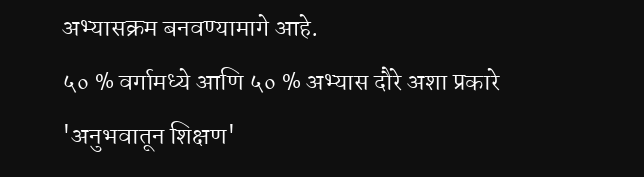अभ्यासक्रम बनवण्यामागे आहे.
५० % वर्गामध्ये आणि ५० % अभ्यास दौरे अशा प्रकारे 'अनुभवातून शिक्षण'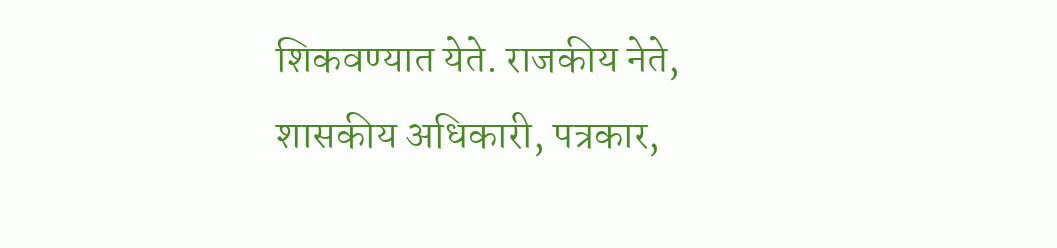शिकवण्यात येते. राजकीय नेते, शासकीय अधिकारी, पत्रकार,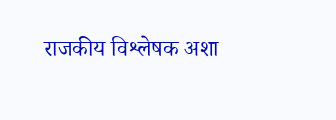राजकीय विश्लेषक अशा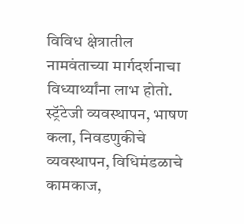विविध क्षेत्रातील नामवंताच्या मार्गदर्शनाचा विध्यार्थ्यांना लाभ होतो. स्ट्रॅटेजी व्यवस्थापन, भाषण कला, निवडणुकीचे व्यवस्थापन, विधिमंडळाचे कामकाज,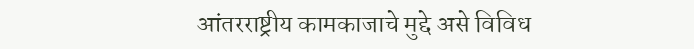आंतरराष्ट्रीय कामकाजाचे मुद्दे असे विविध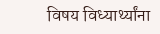विषय विध्यार्थ्यांना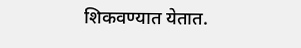शिकवण्यात येतात.